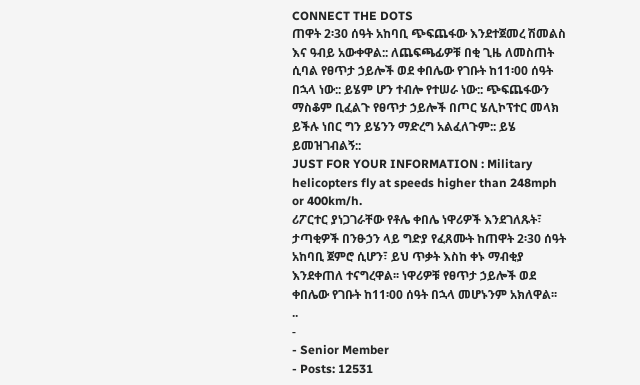CONNECT THE DOTS
ጠዋት 2፡30 ሰዓት አከባቢ ጭፍጨፋው እንደተጀመረ ሽመልስ እና ዓብይ አውቀዋል:: ለጨፍጫፊዎቹ በቂ ጊዜ ለመስጠት ሲባል የፀጥታ ኃይሎች ወደ ቀበሌው የገቡት ከ11፡00 ሰዓት በኋላ ነው:: ይሄም ሆን ተብሎ የተሠራ ነው:: ጭፍጨፋውን ማስቆም ቢፈልጉ የፀጥታ ኃይሎች በጦር ሄሊኮፕተር መላክ ይችሉ ነበር ግን ይሄንን ማድረግ አልፈለጉም:: ይሄ ይመዝገብልኝ::
JUST FOR YOUR INFORMATION : Military helicopters fly at speeds higher than 248mph or 400km/h.
ሪፖርተር ያነጋገራቸው የቶሌ ቀበሌ ነዋሪዎች እንደገለጹት፣ ታጣቂዎች በንፁኃን ላይ ግድያ የፈጸሙት ከጠዋት 2፡30 ሰዓት አከባቢ ጀምሮ ሲሆን፣ ይህ ጥቃት እስከ ቀኑ ማብቂያ እንደቀጠለ ተናግረዋል፡፡ ነዋሪዎቹ የፀጥታ ኃይሎች ወደ ቀበሌው የገቡት ከ11፡00 ሰዓት በኋላ መሆኑንም አክለዋል፡፡
..
-
- Senior Member
- Posts: 12531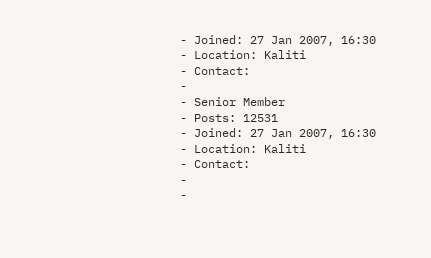- Joined: 27 Jan 2007, 16:30
- Location: Kaliti
- Contact:
-
- Senior Member
- Posts: 12531
- Joined: 27 Jan 2007, 16:30
- Location: Kaliti
- Contact:
-
-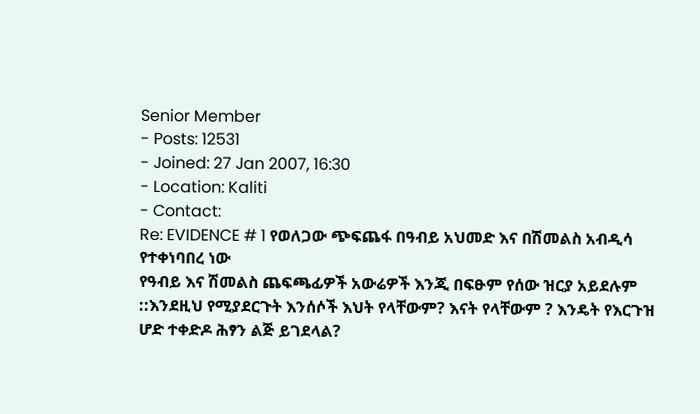Senior Member
- Posts: 12531
- Joined: 27 Jan 2007, 16:30
- Location: Kaliti
- Contact:
Re: EVIDENCE # 1 የወለጋው ጭፍጨፋ በዓብይ አህመድ እና በሽመልስ አብዲሳ የተቀነባበረ ነው
የዓብይ እና ሽመልስ ጨፍጫፊዎች አውሬዎች እንጂ በፍፁም የሰው ዝርያ አይደሉም ::እንደዚህ የሚያደርጉት እንሰሶች እህት የላቸውም? እናት የላቸውም ? እንዴት የእርጉዝ ሆድ ተቀድዶ ሕፃን ልጅ ይገደላል?